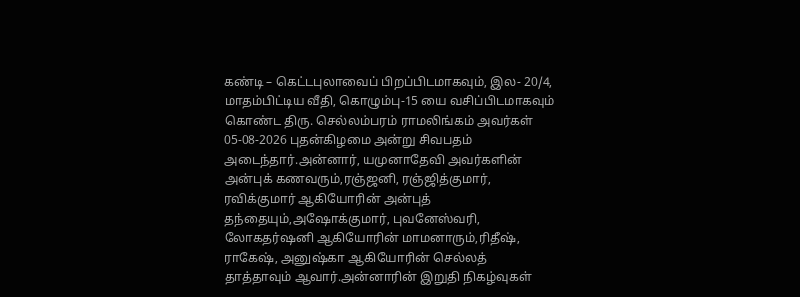கண்டி – கெட்டபுலாவைப் பிறப்பிடமாகவும், இல- 20/4, மாதம்பிட்டிய வீதி, கொழும்பு-15 யை வசிப்பிடமாகவும் கொண்ட திரு. செல்லம்பரம் ராமலிங்கம் அவர்கள் 05-08-2026 புதன்கிழமை அன்று சிவபதம் அடைந்தார்.அன்னார், யமுனாதேவி அவர்களின் அன்புக் கணவரும்,ரஞ்ஜனி, ரஞ்ஜித்குமார், ரவிக்குமார் ஆகியோரின் அன்புத் தந்தையும்,அஷோக்குமார், புவனேஸ்வரி, லோகதர்ஷனி ஆகியோரின் மாமனாரும்,ரிதீஷ், ராகேஷ், அனுஷ்கா ஆகியோரின் செல்லத் தாத்தாவும் ஆவார்.அன்னாரின் இறுதி நிகழ்வுகள்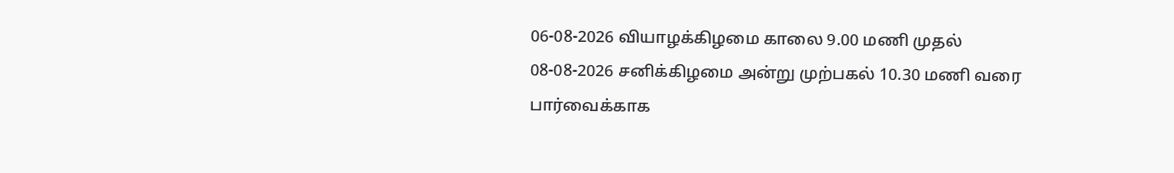06-08-2026 வியாழக்கிழமை காலை 9.00 மணி முதல் 08-08-2026 சனிக்கிழமை அன்று முற்பகல் 10.30 மணி வரை பார்வைக்காக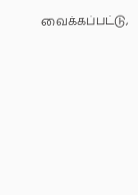வைக்கப்பட்டு,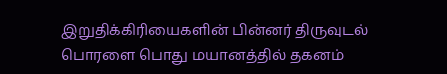இறுதிக்கிரியைகளின் பின்னர் திருவுடல் பொரளை பொது மயானத்தில் தகனம்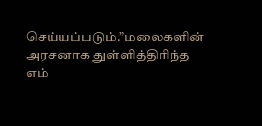செய்யப்படும்.”மலைகளின் அரசனாக துள்ளித்திரிந்த எம்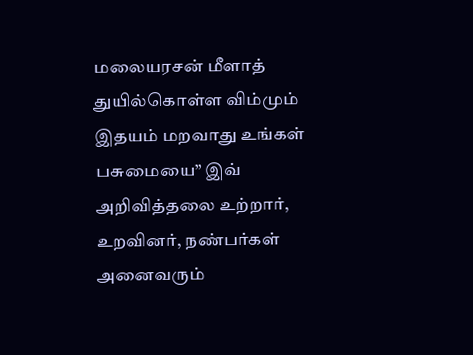மலையரசன் மீளாத் துயில்கொள்ள விம்மும் இதயம் மறவாது உங்கள் பசுமையை” இவ் அறிவித்தலை உற்றார், உறவினர், நண்பர்கள் அனைவரும்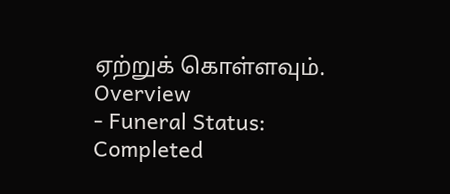ஏற்றுக் கொள்ளவும்.
Overview
- Funeral Status: Completed